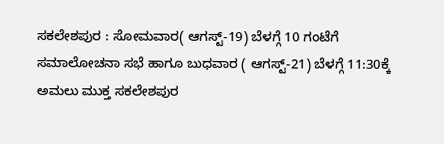ಸಕಲೇಶಪುರ : ಸೋಮವಾರ( ಆಗಸ್ಟ್-19) ಬೆಳಗ್ಗೆ 10 ಗಂಟೆಗೆ ಸಮಾಲೋಚನಾ ಸಭೆ ಹಾಗೂ ಬುಧವಾರ ( ಆಗಸ್ಟ್-21) ಬೆಳಗ್ಗೆ 11:30ಕ್ಕೆ ಅಮಲು ಮುಕ್ತ ಸಕಲೇಶಪುರ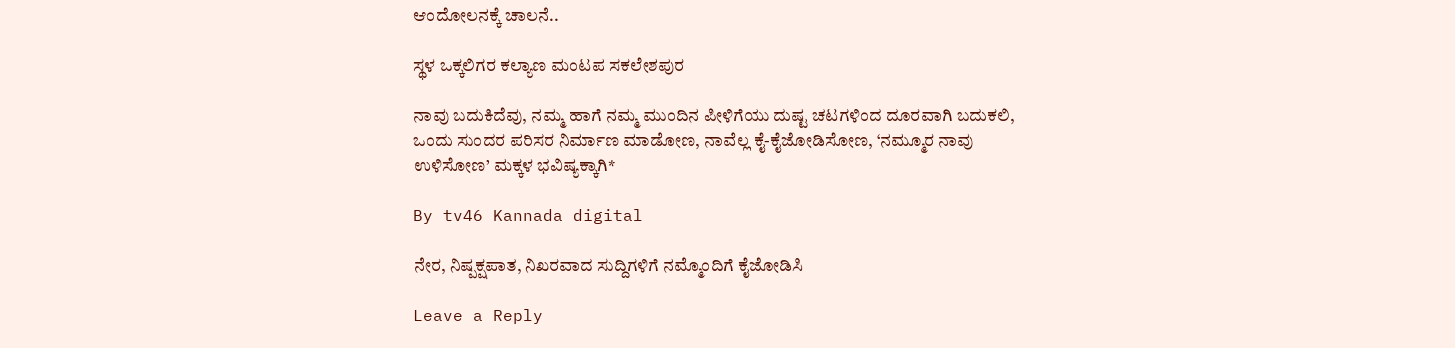ಆಂದೋಲನಕ್ಕೆ ಚಾಲನೆ..

ಸ್ಥಳ ಒಕ್ಕಲಿಗರ ಕಲ್ಯಾಣ ಮಂಟಪ ಸಕಲೇಶಪುರ

ನಾವು ಬದುಕಿದೆವು, ನಮ್ಮ ಹಾಗೆ ನಮ್ಮ ಮುಂದಿನ ಪೀಳಿಗೆಯು ದುಷ್ಟ ಚಟಗಳಿಂದ ದೂರವಾಗಿ ಬದುಕಲಿ, ಒಂದು ಸುಂದರ ಪರಿಸರ ನಿರ್ಮಾಣ ಮಾಡೋಣ, ನಾವೆಲ್ಲ ಕೈ-ಕೈಜೋಡಿಸೋಣ, ‘ನಮ್ಮೂರ ನಾವು ಉಳಿಸೋಣ’ ಮಕ್ಕಳ ಭವಿಷ್ಯಕ್ಕಾಗಿ*

By tv46 Kannada digital

ನೇರ, ನಿಷ್ಪಕ್ಷಪಾತ, ನಿಖರವಾದ ಸುದ್ದಿಗಳಿಗೆ ನಮ್ಮೊಂದಿಗೆ ಕೈಜೋಡಿಸಿ

Leave a Reply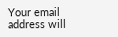Your email address will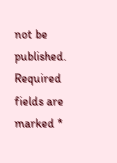not be published. Required fields are marked *